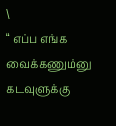\
“ எப்ப எங்க வைக்கணும்னு கடவுளுக்கு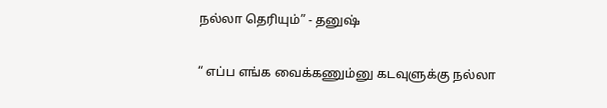நல்லா தெரியும்” - தனுஷ்

“ எப்ப எங்க வைக்கணும்னு கடவுளுக்கு நல்லா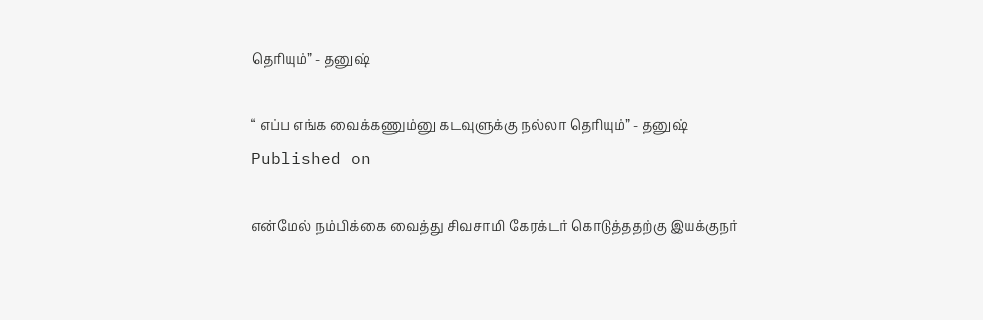தெரியும்” - தனுஷ்

“ எப்ப எங்க வைக்கணும்னு கடவுளுக்கு நல்லா தெரியும்” - தனுஷ்
Published on

என்மேல் நம்பிக்கை வைத்து சிவசாமி கேரக்டர் கொடுத்ததற்கு இயக்குநர்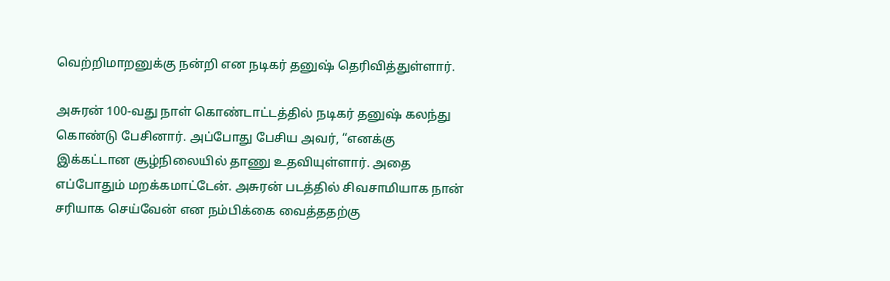வெற்றிமாறனுக்கு நன்றி என நடிகர் தனுஷ் தெரிவித்துள்ளார்.

அசுரன் 100-வது நாள் கொண்டாட்டத்தில் நடிகர் தனுஷ் கலந்து கொண்டு பேசினார். அப்போது பேசிய அவர், “எனக்கு இக்கட்டான சூழ்நிலையில் தாணு உதவியுள்ளார். அதை எப்போதும் மறக்கமாட்டேன். அசுரன் படத்தில் சிவசாமியாக நான் சரியாக செய்வேன் என நம்பிக்கை வைத்ததற்கு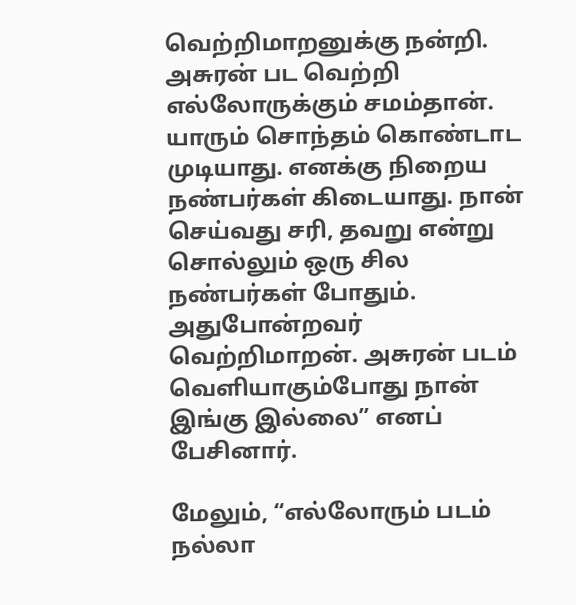வெற்றிமாறனுக்கு நன்றி. அசுரன் பட வெற்றி எல்லோருக்கும் சமம்தான். யாரும் சொந்தம் கொண்டாட முடியாது. எனக்கு நிறைய நண்பர்கள் கிடையாது. நான் செய்வது சரி, தவறு என்று சொல்லும் ஒரு சில நண்பர்கள் போதும். அதுபோன்றவர் வெற்றிமாறன். அசுரன் படம் வெளியாகும்போது நான் இங்கு இல்லை” எனப் பேசினார்.

மேலும், “எல்லோரும் படம் நல்லா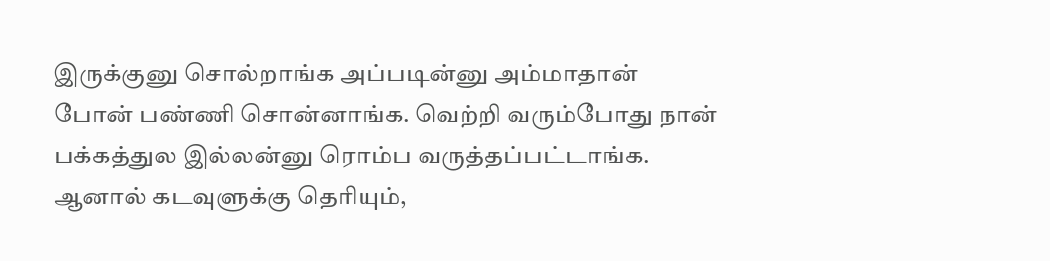இருக்குனு சொல்றாங்க அப்படின்னு அம்மாதான் போன் பண்ணி சொன்னாங்க. வெற்றி வரும்போது நான் பக்கத்துல இல்லன்னு ரொம்ப வருத்தப்பட்டாங்க. ஆனால் கடவுளுக்கு தெரியும்,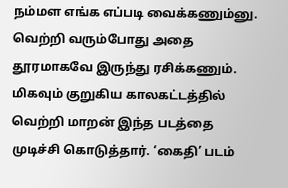நம்மள எங்க எப்படி வைக்கணும்னு. வெற்றி வரும்போது அதை தூரமாகவே இருந்து ரசிக்கணும். மிகவும் குறுகிய காலகட்டத்தில் வெற்றி மாறன் இந்த படத்தை முடிச்சி கொடுத்தார். ‘கைதி’ படம்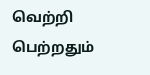வெற்றி பெற்றதும்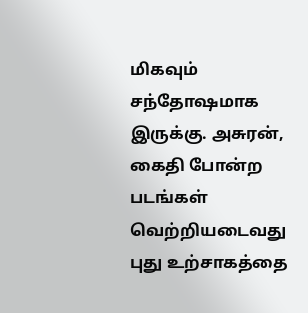மிகவும் சந்தோஷமாக இருக்கு. அசுரன், கைதி போன்ற படங்கள் வெற்றியடைவது புது உற்சாகத்தை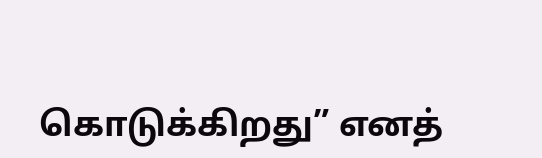கொடுக்கிறது” எனத்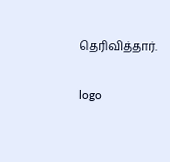தெரிவித்தார்.

logo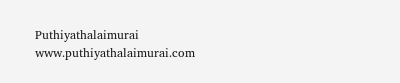Puthiyathalaimurai
www.puthiyathalaimurai.com